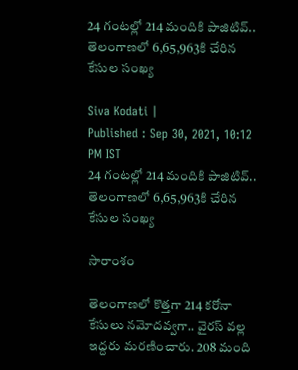24 గంటల్లో 214 మందికి పాజిటివ్.. తెలంగాణలో 6,65,963కి చేరిన కేసుల సంఖ్య

Siva Kodati |
Published : Sep 30, 2021, 10:12 PM IST
24 గంటల్లో 214 మందికి పాజిటివ్.. తెలంగాణలో 6,65,963కి చేరిన కేసుల సంఖ్య

సారాంశం

తెలంగాణలో కొత్తగా 214 కరోనా కేసులు నమోదవ్వగా.. వైరస్ వల్ల ఇద్దరు మరణించారు. 208 మంది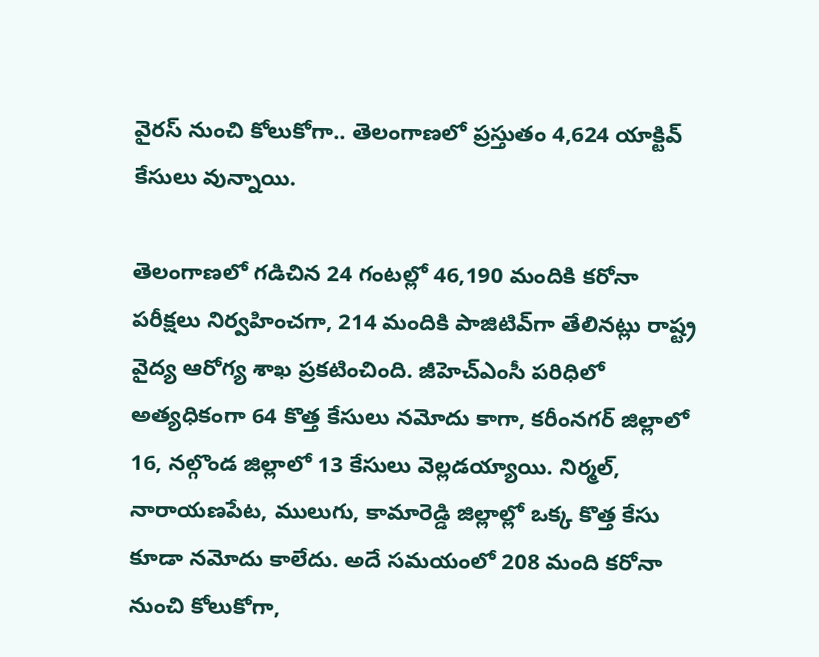వైరస్ నుంచి కోలుకోగా.. తెలంగాణలో ప్రస్తుతం 4,624 యాక్టివ్‌ కేసులు వున్నాయి.

తెలంగాణలో గడిచిన 24 గంటల్లో 46,190 మందికి కరోనా పరీక్షలు నిర్వహించగా, 214 మందికి పాజిటివ్‌గా తేలినట్లు రాష్ట్ర వైద్య ఆరోగ్య శాఖ ప్రకటించింది. జీహెచ్ఎంసీ పరిధిలో అత్యధికంగా 64 కొత్త కేసులు నమోదు కాగా, కరీంనగర్ జిల్లాలో 16, నల్గొండ జిల్లాలో 13 కేసులు వెల్లడయ్యాయి. నిర్మల్, నారాయణపేట, ములుగు, కామారెడ్డి జిల్లాల్లో ఒక్క కొత్త కేసు కూడా నమోదు కాలేదు. అదే సమయంలో 208 మంది కరోనా నుంచి కోలుకోగా,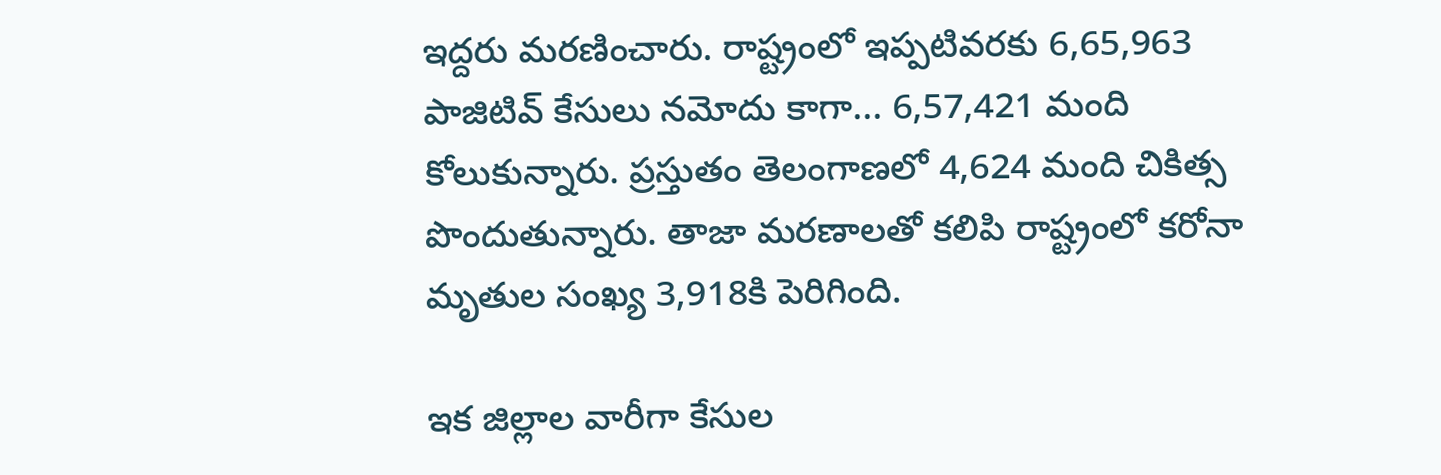ఇద్దరు మరణించారు. రాష్ట్రంలో ఇప్పటివరకు 6,65,963 పాజిటివ్ కేసులు నమోదు కాగా... 6,57,421 మంది కోలుకున్నారు. ప్రస్తుతం తెలంగాణలో 4,624 మంది చికిత్స పొందుతున్నారు. తాజా మరణాలతో కలిపి రాష్ట్రంలో కరోనా మృతుల సంఖ్య 3,918కి పెరిగింది.

ఇక జిల్లాల వారీగా కేసుల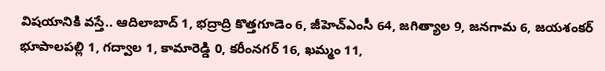విషయానికి వస్తే.. ఆదిలాబాద్ 1, భద్రాద్రి కొత్తగూడెం 6, జీహెచ్ఎంసీ 64, జగిత్యాల 9, జనగామ 6, జయశంకర్ భూపాలపల్లి 1, గద్వాల 1, కామారెడ్డి 0, కరీంనగర్ 16, ఖమ్మం 11,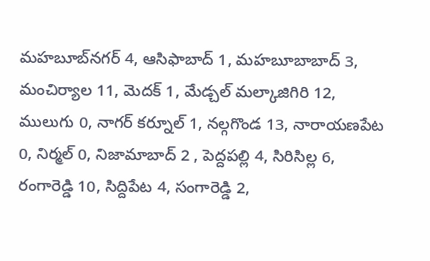మహబూబ్‌నగర్ 4, ఆసిఫాబాద్ 1, మహబూబాబాద్ 3, మంచిర్యాల 11, మెదక్ 1, మేడ్చల్ మల్కాజిగిరి 12, ములుగు 0, నాగర్ కర్నూల్ 1, నల్గగొండ 13, నారాయణపేట 0, నిర్మల్ 0, నిజామాబాద్ 2 , పెద్దపల్లి 4, సిరిసిల్ల 6, రంగారెడ్డి 10, సిద్దిపేట 4, సంగారెడ్డి 2,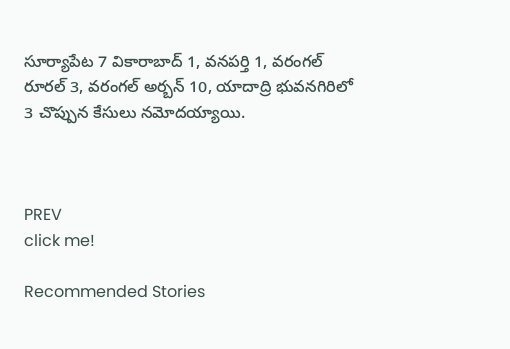సూర్యాపేట 7 వికారాబాద్ 1, వనపర్తి 1, వరంగల్ రూరల్ 3, వరంగల్ అర్బన్ 10, యాదాద్రి భువనగిరిలో 3 చొప్పున కేసులు నమోదయ్యాయి.



PREV
click me!

Recommended Stories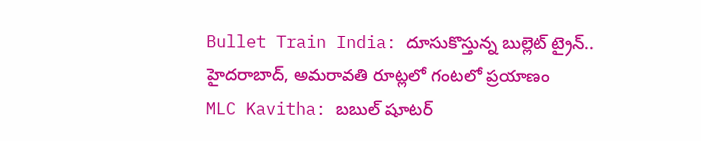Bullet Train India: దూసుకొస్తున్న బుల్లెట్ ట్రైన్.. హైదరాబాద్, అమరావతి రూట్లలో గంటలో ప్రయాణం
MLC Kavitha: బబుల్ షూటర్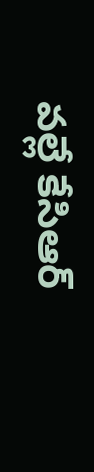వల్లే కేసిఆర్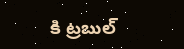కి ట్రబుల్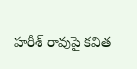హరీశ్ రావుపై కవిత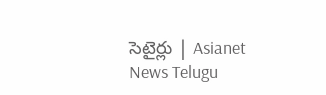సెటైర్లు | Asianet News Telugu